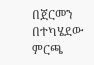በጀርመን በተካሄደው ምርጫ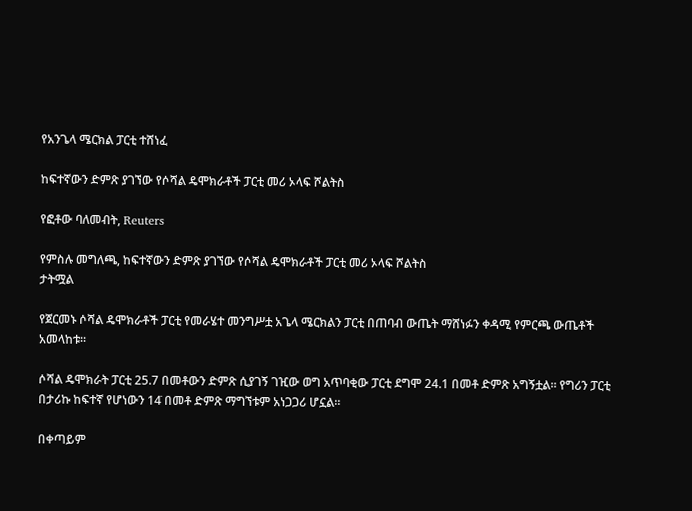የአንጌላ ሜርክል ፓርቲ ተሸነፈ

ከፍተኛውን ድምጽ ያገኘው የሶሻል ዴሞክራቶች ፓርቲ መሪ ኦላፍ ሾልትስ

የፎቶው ባለመብት, Reuters

የምስሉ መግለጫ, ከፍተኛውን ድምጽ ያገኘው የሶሻል ዴሞክራቶች ፓርቲ መሪ ኦላፍ ሾልትስ
ታትሟል

የጀርመኑ ሶሻል ዴሞክራቶች ፓርቲ የመራሄተ መንግሥቷ አጌላ ሜርክልን ፓርቲ በጠባብ ውጤት ማሸነፉን ቀዳሚ የምርጫ ውጤቶች አመላከቱ።

ሶሻል ዴሞክራት ፓርቲ 25.7 በመቶውን ድምጽ ሲያገኝ ገዢው ወግ አጥባቂው ፓርቲ ደግሞ 24.1 በመቶ ድምጽ አግኝቷል። የግሪን ፓርቲ በታሪኩ ከፍተኛ የሆነውን 14̇ በመቶ ድምጽ ማግኘቱም አነጋጋሪ ሆኗል።

በቀጣይም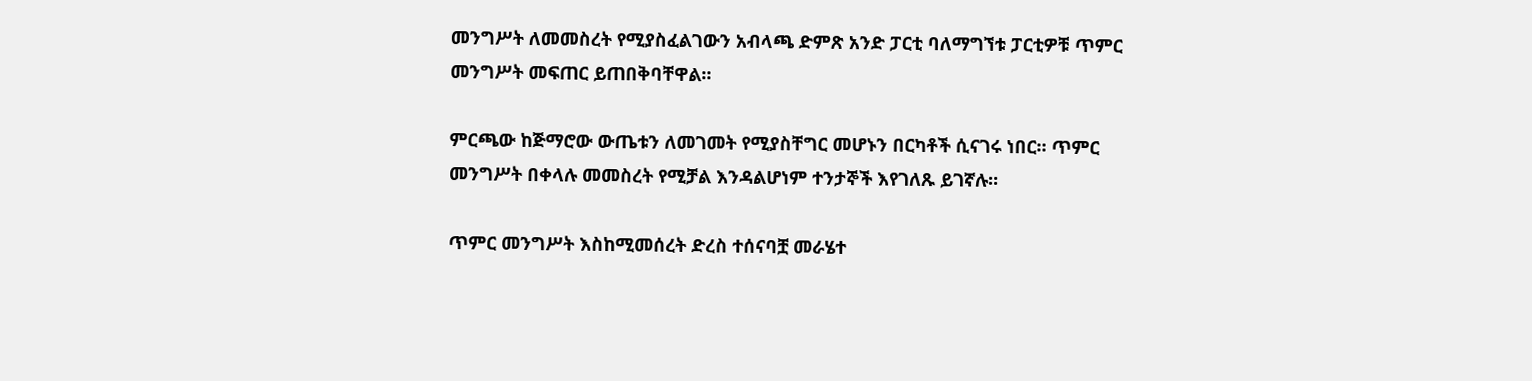መንግሥት ለመመስረት የሚያስፈልገውን አብላጫ ድምጽ አንድ ፓርቲ ባለማግኘቱ ፓርቲዎቹ ጥምር መንግሥት መፍጠር ይጠበቅባቸዋል።

ምርጫው ከጅማሮው ውጤቱን ለመገመት የሚያስቸግር መሆኑን በርካቶች ሲናገሩ ነበር። ጥምር መንግሥት በቀላሉ መመስረት የሚቻል እንዳልሆነም ተንታኞች እየገለጹ ይገኛሉ።

ጥምር መንግሥት እስከሚመሰረት ድረስ ተሰናባቿ መራሄተ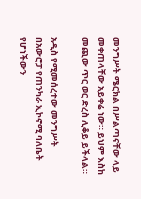መንግሥት ሜርክል በሥልጣናቸው ላይ መቀጠላቸው አይቀሬ ነው። ይህም እስከ መጪው ጥር ወር ድረስ ሊቆይ ይችላል።

አዲስ የሚመሰረተው መንግሥት በአውሮፓ የጠንካራ ኢኮኖሚ ባለቤት የሆነችውን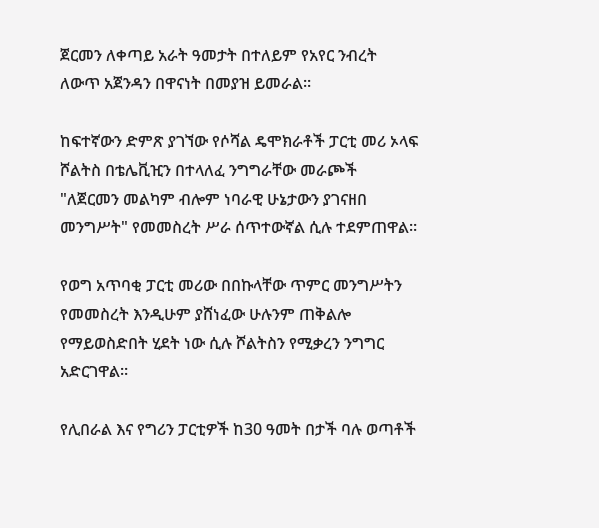ጀርመን ለቀጣይ አራት ዓመታት በተለይም የአየር ንብረት ለውጥ አጀንዳን በዋናነት በመያዝ ይመራል።

ከፍተኛውን ድምጽ ያገኘው የሶሻል ዴሞክራቶች ፓርቲ መሪ ኦላፍ ሾልትስ በቴሌቪዢን በተላለፈ ንግግራቸው መራጮች "ለጀርመን መልካም ብሎም ነባራዊ ሁኔታውን ያገናዘበ መንግሥት" የመመስረት ሥራ ሰጥተውኛል ሲሉ ተደምጠዋል።

የወግ አጥባቂ ፓርቲ መሪው በበኩላቸው ጥምር መንግሥትን የመመስረት እንዲሁም ያሸነፈው ሁሉንም ጠቅልሎ የማይወስድበት ሂደት ነው ሲሉ ሾልትስን የሚቃረን ንግግር አድርገዋል።

የሊበራል እና የግሪን ፓርቲዎች ከ30 ዓመት በታች ባሉ ወጣቶች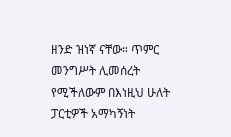ዘንድ ዝነኛ ናቸው። ጥምር መንግሥት ሊመሰረት የሚችለውም በእነዚህ ሁለት ፓርቲዎች አማካኝነት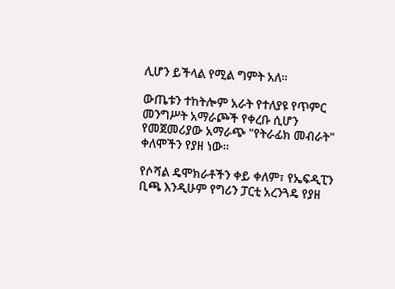ሊሆን ይችላል የሚል ግምት አለ።

ውጤቱን ተከትሎም አራት የተለያዩ የጥምር መንግሥት አማራጮች የቀረቡ ሲሆን የመጀመሪያው አማራጭ "የትራፊክ መብራት" ቀለሞችን የያዘ ነው።

የሶሻል ዴሞክራቶችን ቀይ ቀለም፣ የኤፍዲፒን ቢጫ እንዲሁም የግሪን ፓርቲ አረንጓዴ የያዘ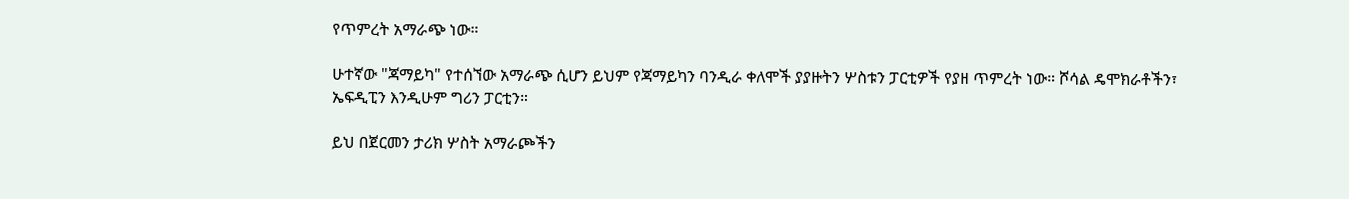የጥምረት አማራጭ ነው።

ሁተኛው "ጃማይካ" የተሰኘው አማራጭ ሲሆን ይህም የጃማይካን ባንዲራ ቀለሞች ያያዙትን ሦስቱን ፓርቲዎች የያዘ ጥምረት ነው። ሾሳል ዴሞክራቶችን፣ ኤፍዲፒን እንዲሁም ግሪን ፓርቲን።

ይህ በጀርመን ታሪክ ሦስት አማራጮችን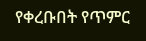የቀረቡበት የጥምር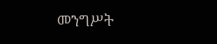መንግሥት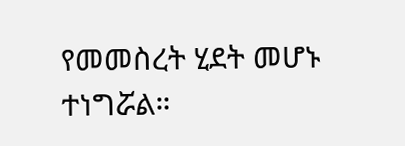የመመስረት ሂደት መሆኑ ተነግሯል።